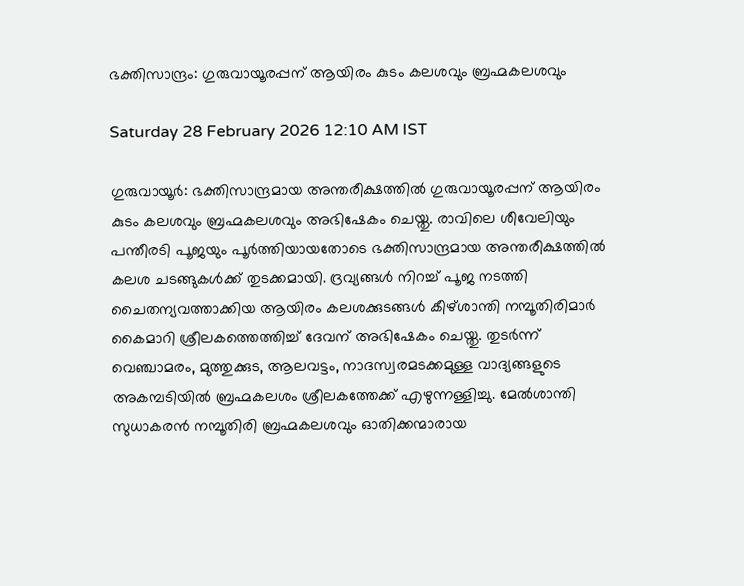ഭക്തിസാന്ദ്രം: ഗുരുവായൂരപ്പന് ആയിരം കുടം കലശവും ബ്രഹ്മകലശവും

Saturday 28 February 2026 12:10 AM IST

ഗുരുവായൂർ: ഭക്തിസാന്ദ്രമായ അന്തരീക്ഷത്തിൽ ഗുരുവായൂരപ്പന് ആയിരം കുടം കലശവും ബ്രഹ്മകലശവും അഭിഷേകം ചെയ്തു. രാവിലെ ശീവേലിയും പന്തീരടി പൂജയും പൂർത്തിയായതോടെ ഭക്തിസാന്ദ്രമായ അന്തരീക്ഷത്തിൽ കലശ ചടങ്ങുകൾക്ക് തുടക്കമായി. ദ്രവ്യങ്ങൾ നിറച്ച് പൂജ നടത്തി ചൈതന്യവത്താക്കിയ ആയിരം കലശക്കുടങ്ങൾ കീഴ്ശാന്തി നമ്പൂതിരിമാർ കൈമാറി ശ്രീലകത്തെത്തിച്ച് ദേവന് അഭിഷേകം ചെയ്തു. തുടർന്ന് വെഞ്ചാമരം, മുത്തുക്കുട, ആലവട്ടം, നാദസ്വരമടക്കമുള്ള വാദ്യങ്ങളുടെ അകമ്പടിയിൽ ബ്രഹ്മകലശം ശ്രീലകത്തേക്ക് എഴുന്നള്ളിച്ചു. മേൽശാന്തി സുധാകരൻ നമ്പൂതിരി ബ്രഹ്മകലശവും ഓതിക്കന്മാരായ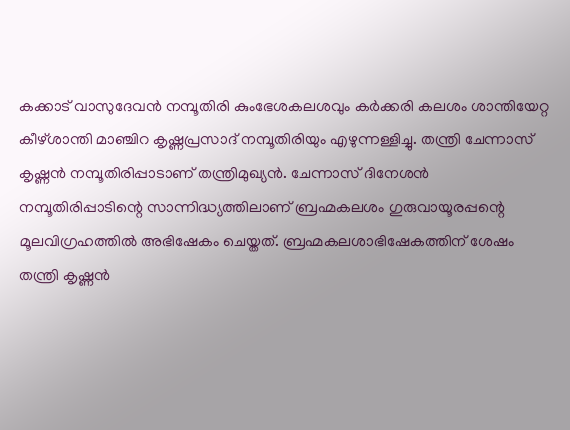കക്കാട് വാസുദേവൻ നമ്പൂതിരി കുംഭേശകലശവും കർക്കരി കലശം ശാന്തിയേറ്റ കീഴ്ശാന്തി മാഞ്ചിറ കൃഷ്ണപ്രസാദ് നമ്പൂതിരിയും എഴുന്നള്ളിച്ചു. തന്ത്രി ചേന്നാസ് കൃഷ്ണൻ നമ്പൂതിരിപ്പാടാണ് തന്ത്രിമുഖ്യൻ. ചേന്നാസ് ദിനേശൻ നമ്പൂതിരിപ്പാടിന്റെ സാന്നിദ്ധ്യത്തിലാണ് ബ്രഹ്മകലശം ഗുരുവായൂരപ്പന്റെ മൂലവിഗ്രഹത്തിൽ അഭിഷേകം ചെയ്തത്. ബ്രഹ്മകലശാഭിഷേകത്തിന് ശേഷം തന്ത്രി കൃഷ്ണൻ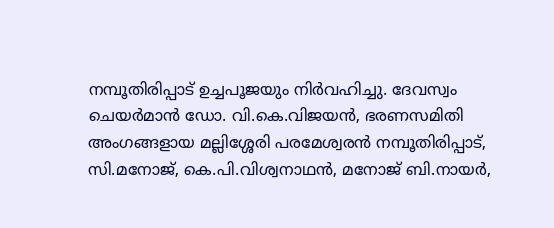നമ്പൂതിരിപ്പാട് ഉച്ചപൂജയും നിർവഹിച്ചു. ദേവസ്വം ചെയർമാൻ ഡോ. വി.കെ.വിജയൻ, ഭരണസമിതി അംഗങ്ങളായ മല്ലിശ്ശേരി പരമേശ്വരൻ നമ്പൂതിരിപ്പാട്, സി.മനോജ്, കെ.പി.വിശ്വനാഥൻ, മനോജ് ബി.നായർ,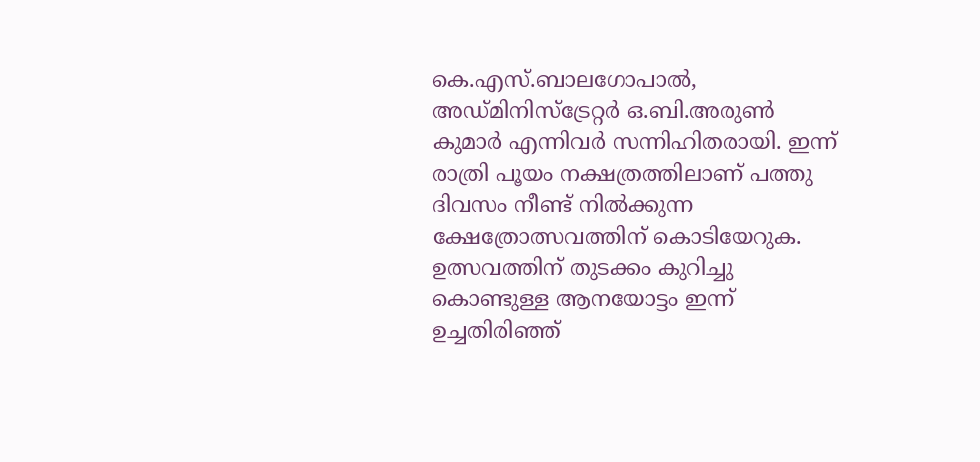കെ.എസ്.ബാലഗോപാൽ, അഡ്മിനിസ്‌ട്രേറ്റർ ഒ.ബി.അരുൺ കുമാർ എന്നിവർ സന്നിഹിതരായി. ഇന്ന് രാത്രി പൂയം നക്ഷത്രത്തിലാണ് പത്തു ദിവസം നീണ്ട് നിൽക്കുന്ന ക്ഷേത്രോത്സവത്തിന് കൊടിയേറുക. ഉത്സവത്തിന് തുടക്കം കുറിച്ചു കൊണ്ടുള്ള ആനയോട്ടം ഇന്ന് ഉച്ചതിരിഞ്ഞ്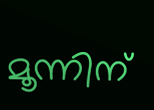മൂന്നിന്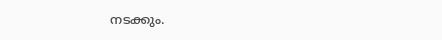നടക്കും.